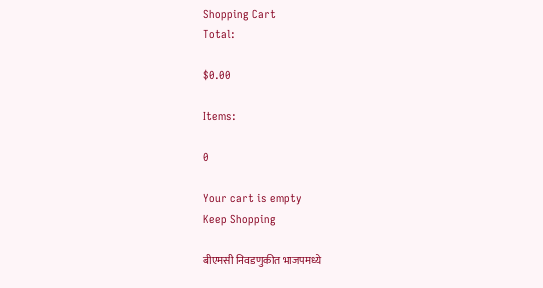Shopping Cart
Total:

$0.00

Items:

0

Your cart is empty
Keep Shopping

बीएमसी निवडणुकीत भाजपमध्ये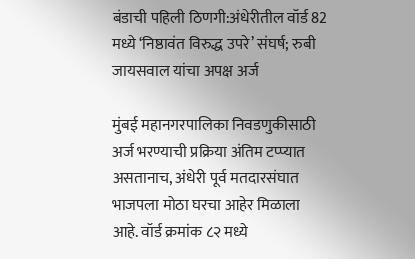बंडाची पहिली ठिणगी:अंधेरीतील वॉर्ड 82 मध्ये ‘निष्ठावंत विरुद्ध उपरे’ संघर्ष; रुबी जायसवाल यांचा अपक्ष अर्ज

मुंबई महानगरपालिका निवडणुकीसाठी अर्ज भरण्याची प्रक्रिया अंतिम टप्प्यात असतानाच, अंधेरी पूर्व मतदारसंघात भाजपला मोठा घरचा आहेर मिळाला आहे. वॉर्ड क्रमांक ८२ मध्ये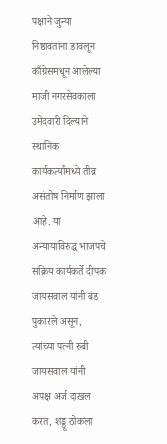पक्षाने जुन्या निष्ठावंतांना डावलून काँग्रेसमधून आलेल्या माजी नगरसेवकाला उमेदवारी दिल्याने स्थानिक कार्यकर्त्यांमध्ये तीव्र असंतोष निर्माण झाला आहे. या अन्यायाविरुद्ध भाजपचे सक्रिय कार्यकर्ते दीपक जायसवाल यांनी बंड पुकारले असून, त्यांच्या पत्नी रुबी जायसवाल यांनी अपक्ष अर्ज दाखल करत, शड्डू ठोकला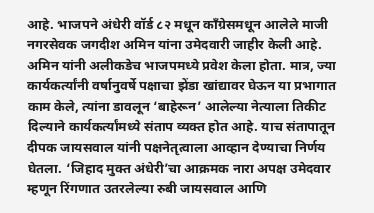आहे. भाजपने अंधेरी वॉर्ड ८२ मधून काँग्रेसमधून आलेले माजी नगरसेवक जगदीश अमिन यांना उमेदवारी जाहीर केली आहे. अमिन यांनी अलीकडेच भाजपमध्ये प्रवेश केला होता. मात्र, ज्या कार्यकर्त्यांनी वर्षानुवर्षे पक्षाचा झेंडा खांद्यावर घेऊन या प्रभागात काम केले, त्यांना डावलून ‘बाहेरून’ आलेल्या नेत्याला तिकीट दिल्याने कार्यकर्त्यांमध्ये संताप व्यक्त होत आहे. याच संतापातून दीपक जायसवाल यांनी पक्षनेतृत्वाला आव्हान देण्याचा निर्णय घेतला. ‘जिहाद मुक्त अंधेरी’चा आक्रमक नारा अपक्ष उमेदवार म्हणून रिंगणात उतरलेल्या रुबी जायसवाल आणि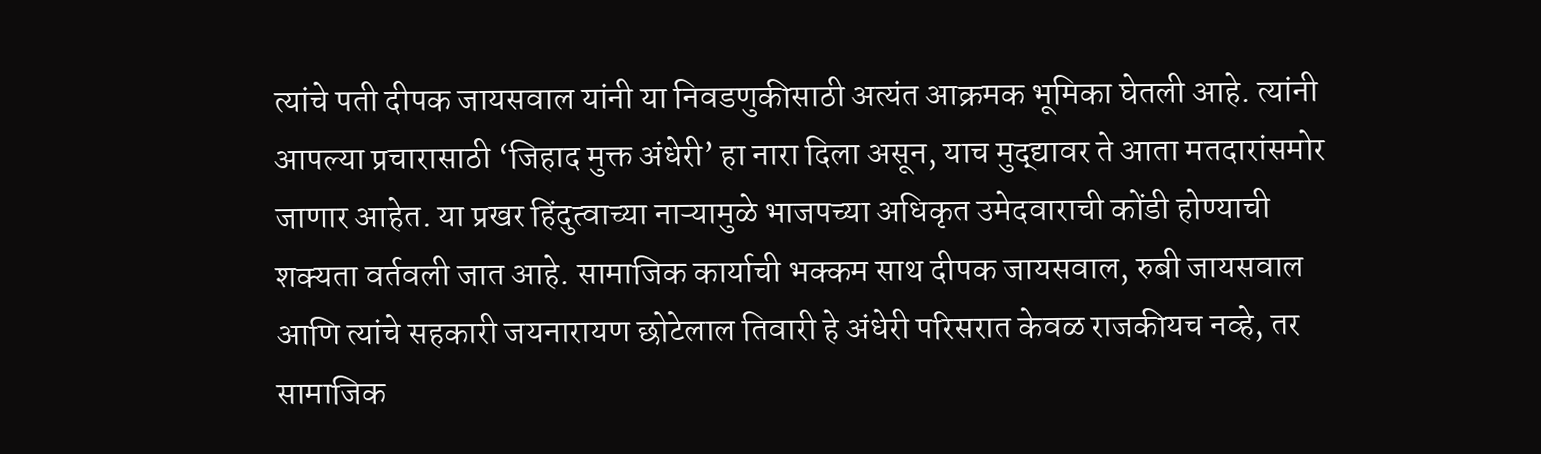त्यांचे पती दीपक जायसवाल यांनी या निवडणुकीसाठी अत्यंत आक्रमक भूमिका घेतली आहे. त्यांनी आपल्या प्रचारासाठी ‘जिहाद मुक्त अंधेरी’ हा नारा दिला असून, याच मुद्द्यावर ते आता मतदारांसमोर जाणार आहेत. या प्रखर हिंदुत्वाच्या नाऱ्यामुळे भाजपच्या अधिकृत उमेदवाराची कोंडी होण्याची शक्यता वर्तवली जात आहे. सामाजिक कार्याची भक्कम साथ दीपक जायसवाल, रुबी जायसवाल आणि त्यांचे सहकारी जयनारायण छोटेलाल तिवारी हे अंधेरी परिसरात केवळ राजकीयच नव्हे, तर सामाजिक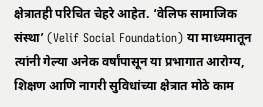क्षेत्रातही परिचित चेहरे आहेत. ‘वेलिफ सामाजिक संस्था’ (Velif Social Foundation) या माध्यमातून त्यांनी गेल्या अनेक वर्षांपासून या प्रभागात आरोग्य, शिक्षण आणि नागरी सुविधांच्या क्षेत्रात मोठे काम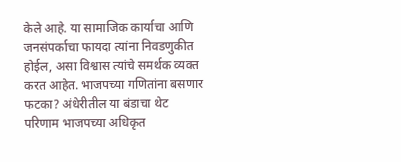केले आहे. या सामाजिक कार्याचा आणि जनसंपर्काचा फायदा त्यांना निवडणुकीत होईल, असा विश्वास त्यांचे समर्थक व्यक्त करत आहेत. भाजपच्या गणितांना बसणार फटका? अंधेरीतील या बंडाचा थेट परिणाम भाजपच्या अधिकृत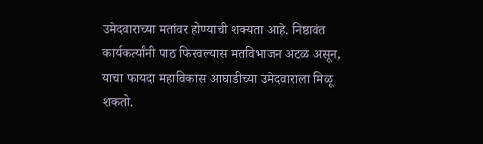उमेदवाराच्या मतांवर होण्याची शक्यता आहे. निष्ठावंत कार्यकर्त्यांनी पाठ फिरवल्यास मतविभाजन अटळ असून, याचा फायदा महाविकास आघाडीच्या उमेदवाराला मिळू शकतो.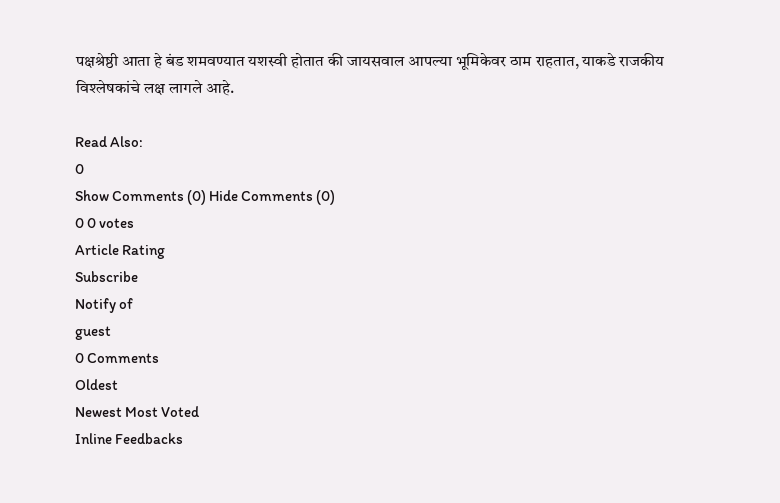पक्षश्रेष्ठी आता हे बंड शमवण्यात यशस्वी होतात की जायसवाल आपल्या भूमिकेवर ठाम राहतात, याकडे राजकीय विश्लेषकांचे लक्ष लागले आहे.

Read Also:
0
Show Comments (0) Hide Comments (0)
0 0 votes
Article Rating
Subscribe
Notify of
guest
0 Comments
Oldest
Newest Most Voted
Inline Feedbacks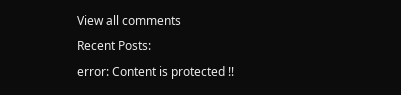View all comments
Recent Posts:
error: Content is protected !!